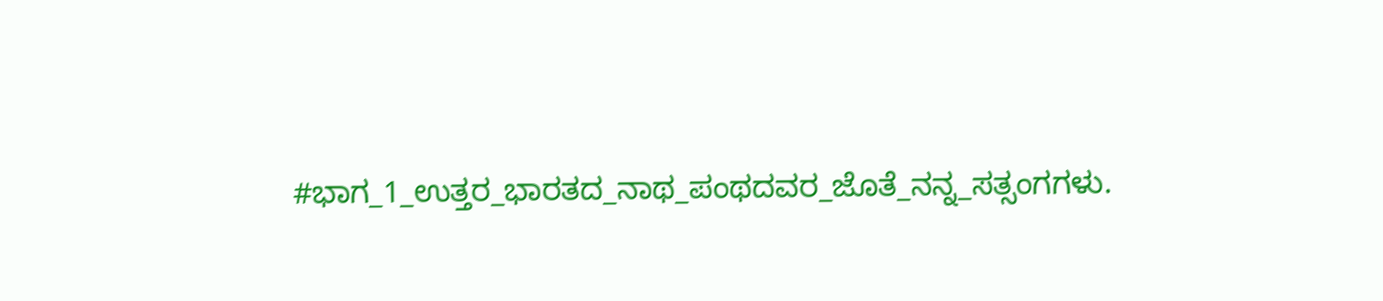#ಭಾಗ_1_ಉತ್ತರ_ಭಾರತದ_ನಾಥ_ಪಂಥದವರ_ಜೊತೆ_ನನ್ನ_ಸತ್ಸಂಗಗಳು.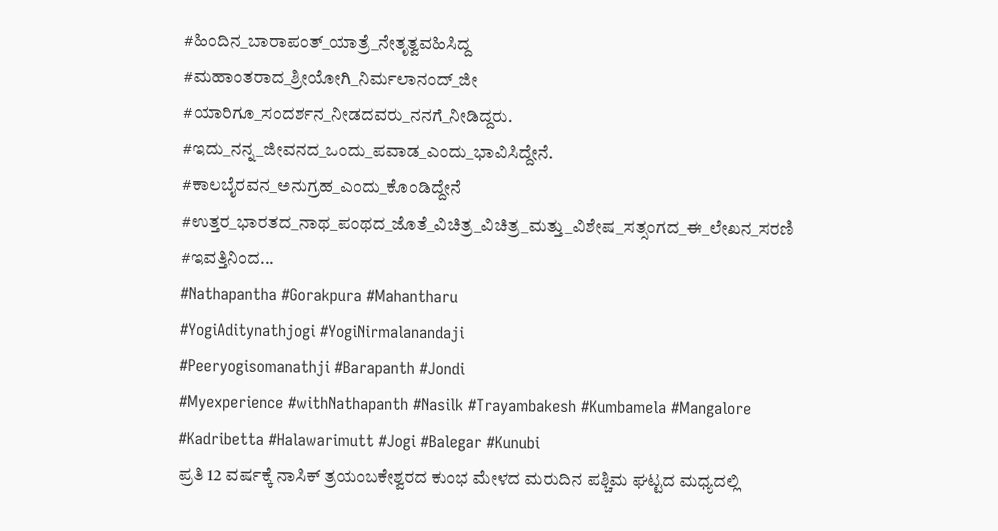#ಹಿಂದಿನ_ಬಾರಾಪಂತ್_ಯಾತ್ರೆ_ನೇತೃತ್ವವಹಿಸಿದ್ದ
#ಮಹಾಂತರಾದ_ಶ್ರೀಯೋಗಿ_ನಿರ್ಮಲಾನಂದ್_ಜೀ
#ಯಾರಿಗೂ_ಸಂದರ್ಶನ_ನೀಡದವರು_ನನಗೆ_ನೀಡಿದ್ದರು.
#ಇದು_ನನ್ನ_ಜೀವನದ_ಒಂದು_ಪವಾಡ_ಎಂದು_ಭಾವಿಸಿದ್ದೇನೆ.
#ಕಾಲಬೈರವನ_ಅನುಗ್ರಹ_ಎಂದು_ಕೊಂಡಿದ್ದೇನೆ
#ಉತ್ತರ_ಭಾರತದ_ನಾಥ_ಪಂಥದ_ಜೊತೆ_ವಿಚಿತ್ರ_ವಿಚಿತ್ರ_ಮತ್ತು_ವಿಶೇಷ_ಸತ್ಸಂಗದ_ಈ_ಲೇಖನ_ಸರಣಿ
#ಇವತ್ತಿನಿಂದ...
#Nathapantha #Gorakpura #Mahantharu
#YogiAditynathjogi #YogiNirmalanandaji
#Peeryogisomanathji #Barapanth #Jondi
#Myexperience #withNathapanth #Nasilk #Trayambakesh #Kumbamela #Mangalore
#Kadribetta #Halawarimutt #Jogi #Balegar #Kunubi
ಪ್ರತಿ 12 ವರ್ಷಕ್ಕೆ ನಾಸಿಕ್ ತ್ರಯಂಬಕೇಶ್ವರದ ಕುಂಭ ಮೇಳದ ಮರುದಿನ ಪಶ್ಚಿಮ ಘಟ್ಟದ ಮಧ್ಯದಲ್ಲಿ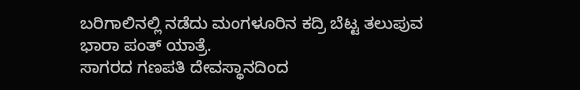ಬರಿಗಾಲಿನಲ್ಲಿ ನಡೆದು ಮಂಗಳೂರಿನ ಕದ್ರಿ ಬೆಟ್ಟ ತಲುಪುವ
ಭಾರಾ ಪಂತ್ ಯಾತ್ರೆ.
ಸಾಗರದ ಗಣಪತಿ ದೇವಸ್ಥಾನದಿಂದ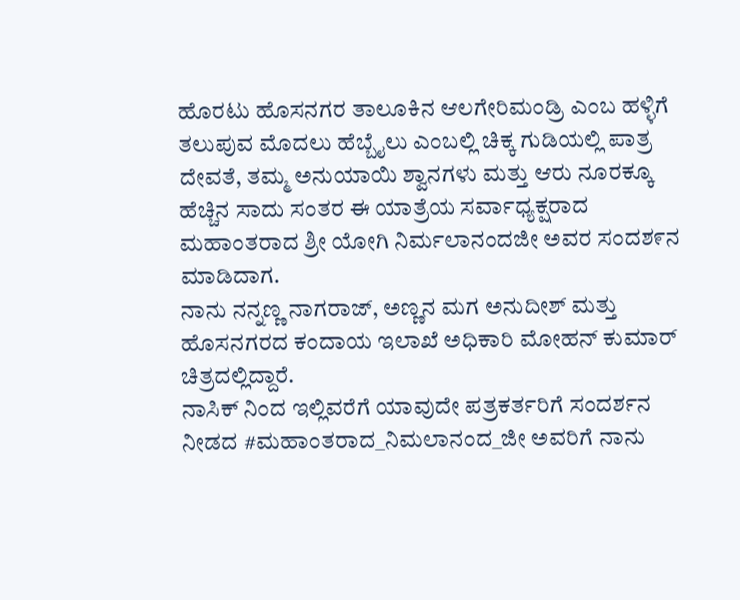ಹೊರಟು ಹೊಸನಗರ ತಾಲೂಕಿನ ಆಲಗೇರಿಮಂಡ್ರಿ ಎಂಬ ಹಳ್ಳಿಗೆ ತಲುಪುವ ಮೊದಲು ಹೆಬ್ಬೈಲು ಎಂಬಲ್ಲಿ ಚಿಕ್ಕ ಗುಡಿಯಲ್ಲಿ ಪಾತ್ರ ದೇವತೆ, ತಮ್ಮ ಅನುಯಾಯಿ ಶ್ವಾನಗಳು ಮತ್ತು ಆರು ನೂರಕ್ಕೂ ಹೆಚ್ಚಿನ ಸಾದು ಸಂತರ ಈ ಯಾತ್ರೆಯ ಸರ್ವಾಧ್ಯಕ್ಷರಾದ ಮಹಾಂತರಾದ ಶ್ರೀ ಯೋಗಿ ನಿರ್ಮಲಾನಂದಜೀ ಅವರ ಸಂದಶ೯ನ ಮಾಡಿದಾಗ.
ನಾನು ನನ್ನಣ್ಣ ನಾಗರಾಜ್, ಅಣ್ಣನ ಮಗ ಅನುದೀಶ್ ಮತ್ತು ಹೊಸನಗರದ ಕಂದಾಯ ಇಲಾಖೆ ಅಧಿಕಾರಿ ಮೋಹನ್ ಕುಮಾರ್ ಚಿತ್ರದಲ್ಲಿದ್ದಾರೆ.
ನಾಸಿಕ್ ನಿಂದ ಇಲ್ಲಿವರೆಗೆ ಯಾವುದೇ ಪತ್ರಕರ್ತರಿಗೆ ಸಂದರ್ಶನ ನೀಡದ #ಮಹಾಂತರಾದ_ನಿಮಲಾನಂದ_ಜೀ ಅವರಿಗೆ ನಾನು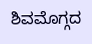ಶಿವಮೊಗ್ಗದ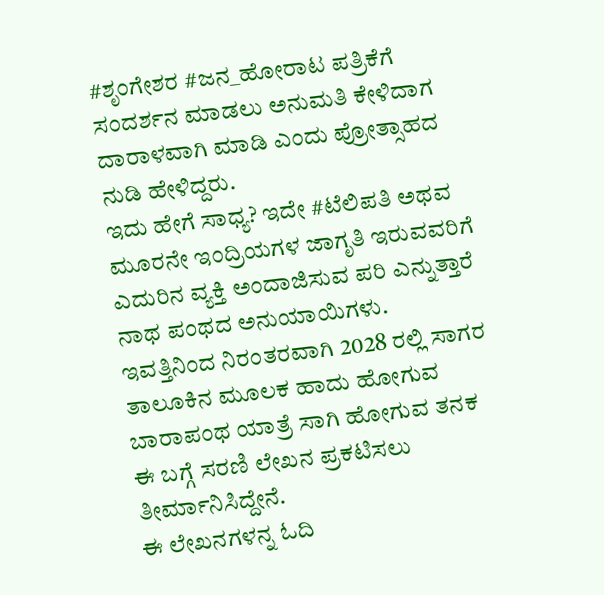#ಶೃಂಗೇಶರ #ಜನ_ಹೋರಾಟ ಪತ್ರಿಕೆಗೆ ಸಂದರ್ಶನ ಮಾಡಲು ಅನುಮತಿ ಕೇಳಿದಾಗ ದಾರಾಳವಾಗಿ ಮಾಡಿ ಎಂದು ಪ್ರೋತ್ಸಾಹದ ನುಡಿ ಹೇಳಿದ್ದರು.
ಇದು ಹೇಗೆ ಸಾಧ್ಯ? ಇದೇ #ಟೆಲಿಪತಿ ಅಥವ ಮೂರನೇ ಇಂದ್ರಿಯಗಳ ಜಾಗೃತಿ ಇರುವವರಿಗೆ ಎದುರಿನ ವ್ಯಕ್ತಿ ಅಂದಾಜಿಸುವ ಪರಿ ಎನ್ನುತ್ತಾರೆ ನಾಥ ಪಂಥದ ಅನುಯಾಯಿಗಳು.
ಇವತ್ತಿನಿಂದ ನಿರಂತರವಾಗಿ 2028 ರಲ್ಲಿ ಸಾಗರ ತಾಲೂಕಿನ ಮೂಲಕ ಹಾದು ಹೋಗುವ ಬಾರಾಪಂಥ ಯಾತ್ರೆ ಸಾಗಿ ಹೋಗುವ ತನಕ ಈ ಬಗ್ಗೆ ಸರಣಿ ಲೇಖನ ಪ್ರಕಟಿಸಲು ತೀರ್ಮಾನಿಸಿದ್ದೇನೆ.
ಈ ಲೇಖನಗಳನ್ನ ಓದಿ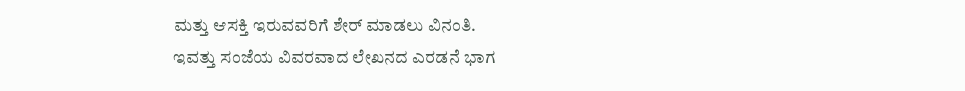ಮತ್ತು ಆಸಕ್ತಿ ಇರುವವರಿಗೆ ಶೇರ್ ಮಾಡಲು ವಿನಂತಿ.
ಇವತ್ತು ಸಂಜೆಯ ವಿವರವಾದ ಲೇಖನದ ಎರಡನೆ ಭಾಗ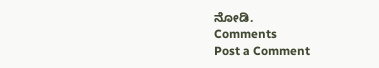ನೋಡಿ.
Comments
Post a Comment